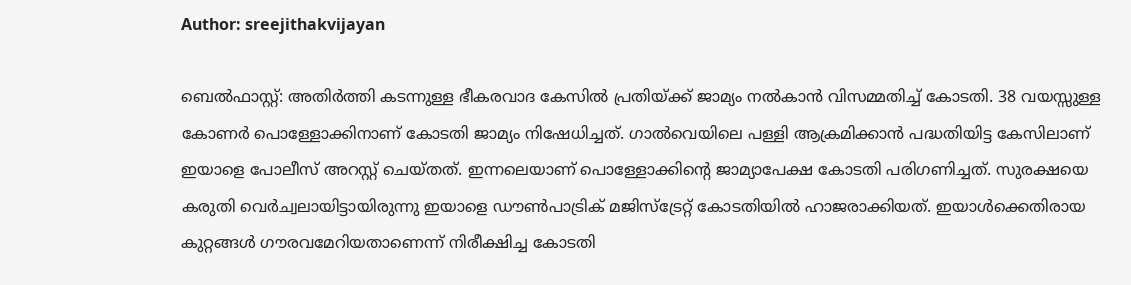Author: sreejithakvijayan

ബെൽഫാസ്റ്റ്: അതിർത്തി കടന്നുള്ള ഭീകരവാദ കേസിൽ പ്രതിയ്ക്ക് ജാമ്യം നൽകാൻ വിസമ്മതിച്ച് കോടതി. 38 വയസ്സുള്ള കോണർ പൊള്ളോക്കിനാണ് കോടതി ജാമ്യം നിഷേധിച്ചത്. ഗാൽവെയിലെ പള്ളി ആക്രമിക്കാൻ പദ്ധതിയിട്ട കേസിലാണ് ഇയാളെ പോലീസ് അറസ്റ്റ് ചെയ്തത്. ഇന്നലെയാണ് പൊള്ളോക്കിന്റെ ജാമ്യാപേക്ഷ കോടതി പരിഗണിച്ചത്. സുരക്ഷയെ കരുതി വെർച്വലായിട്ടായിരുന്നു ഇയാളെ ഡൗൺപാട്രിക് മജിസ്ട്രേറ്റ് കോടതിയിൽ ഹാജരാക്കിയത്. ഇയാൾക്കെതിരായ കുറ്റങ്ങൾ ഗൗരവമേറിയതാണെന്ന് നിരീക്ഷിച്ച കോടതി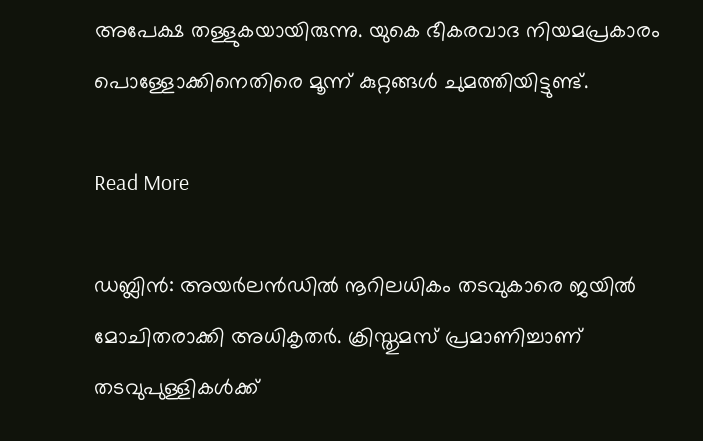അപേക്ഷ തള്ളുകയായിരുന്നു. യുകെ ഭീകരവാദ നിയമപ്രകാരം പൊള്ളോക്കിനെതിരെ മൂന്ന് കുറ്റങ്ങൾ ചുമത്തിയിട്ടുണ്ട്.

Read More

ഡബ്ലിൻ: അയർലൻഡിൽ നൂറിലധികം തടവുകാരെ ജയിൽ മോചിതരാക്കി അധികൃതർ. ക്രിസ്തുമസ് പ്രമാണിച്ചാണ് തടവുപുള്ളികൾക്ക്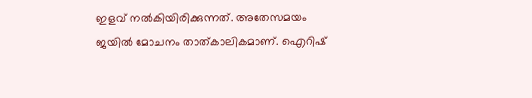ഇളവ് നൽകിയിരിക്കുന്നത്. അതേസമയം ജയിൽ മോചനം താത്കാലികമാണ്. ഐറിഷ്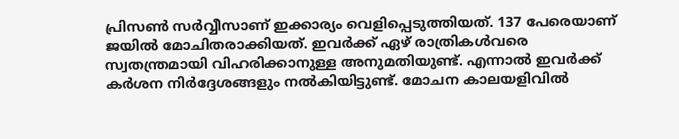പ്രിസൺ സർവ്വീസാണ് ഇക്കാര്യം വെളിപ്പെടുത്തിയത്. 137 പേരെയാണ് ജയിൽ മോചിതരാക്കിയത്. ഇവർക്ക് ഏഴ് രാത്രികൾവരെ സ്വതന്ത്രമായി വിഹരിക്കാനുള്ള അനുമതിയുണ്ട്. എന്നാൽ ഇവർക്ക് കർശന നിർദ്ദേശങ്ങളും നൽകിയിട്ടുണ്ട്. മോചന കാലയളിവിൽ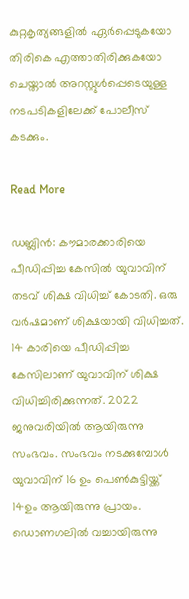കുറ്റകൃത്യങ്ങളിൽ ഏർപ്പെടുകയോ തിരികെ എത്താതിരിക്കുകയോ ചെയ്താൽ അറസ്റ്റുൾപ്പെടെയുള്ള നടപടികളിലേക്ക് പോലീസ് കടക്കും.

Read More

ഡബ്ലിൻ: കൗമാരക്കാരിയെ പീഡിപ്പിച്ച കേസിൽ യുവാവിന് തടവ് ശിക്ഷ വിധിച്ച് കോടതി. ഒരു വർഷമാണ് ശിക്ഷയായി വിധിച്ചത്. 14 കാരിയെ പീഡിപ്പിച്ച കേസിലാണ് യുവാവിന് ശിക്ഷ വിധിച്ചിരിക്കുന്നത്. 2022 ജനുവരിയിൽ ആയിരുന്നു സംഭവം. സംഭവം നടക്കുമ്പോൾ യുവാവിന് 16 ഉം പെൺകുട്ടിയ്ക്ക് 14ഉം ആയിരുന്നു പ്രായം. ഡൊണഗലിൽ വച്ചായിരുന്നു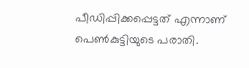പീഡിപ്പിക്കപ്പെട്ടത് എന്നാണ് പെൺകുട്ടിയുടെ പരാതി.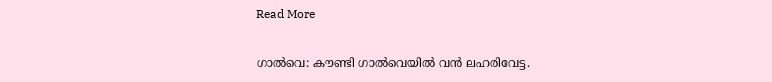Read More

ഗാൽവെ: കൗണ്ടി ഗാൽവെയിൽ വൻ ലഹരിവേട്ട.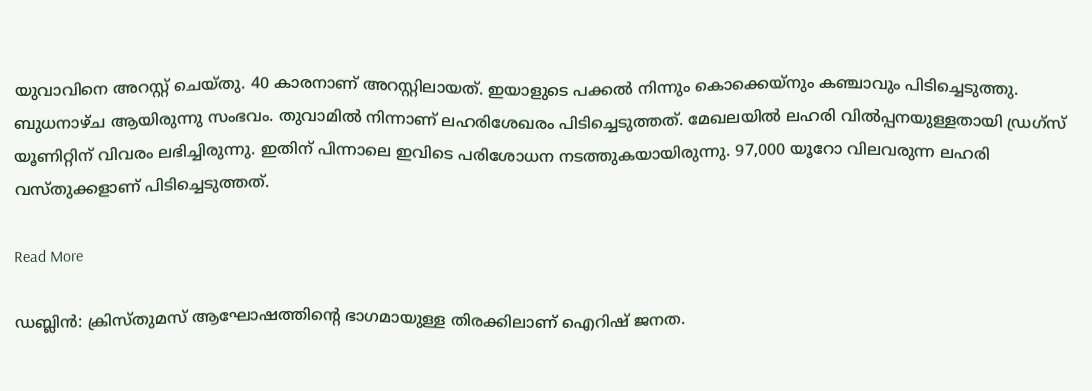യുവാവിനെ അറസ്റ്റ് ചെയ്തു. 40 കാരനാണ് അറസ്റ്റിലായത്. ഇയാളുടെ പക്കൽ നിന്നും കൊക്കെയ്‌നും കഞ്ചാവും പിടിച്ചെടുത്തു. ബുധനാഴ്ച ആയിരുന്നു സംഭവം. തുവാമിൽ നിന്നാണ് ലഹരിശേഖരം പിടിച്ചെടുത്തത്. മേഖലയിൽ ലഹരി വിൽപ്പനയുള്ളതായി ഡ്രഗ്‌സ് യൂണിറ്റിന് വിവരം ലഭിച്ചിരുന്നു. ഇതിന് പിന്നാലെ ഇവിടെ പരിശോധന നടത്തുകയായിരുന്നു. 97,000 യൂറോ വിലവരുന്ന ലഹരി വസ്തുക്കളാണ് പിടിച്ചെടുത്തത്.

Read More

ഡബ്ലിൻ: ക്രിസ്തുമസ് ആഘോഷത്തിന്റെ ഭാഗമായുള്ള തിരക്കിലാണ് ഐറിഷ് ജനത.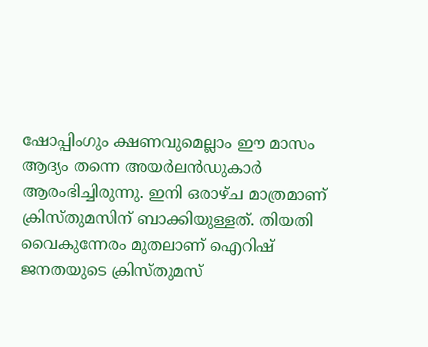ഷോപ്പിംഗും ക്ഷണവുമെല്ലാം ഈ മാസം ആദ്യം തന്നെ അയർലൻഡുകാർ ആരംഭിച്ചിരുന്നു. ഇനി ഒരാഴ്ച മാത്രമാണ് ക്രിസ്തുമസിന് ബാക്കിയുള്ളത്. തിയതി വൈകുന്നേരം മുതലാണ് ഐറിഷ് ജനതയുടെ ക്രിസ്തുമസ്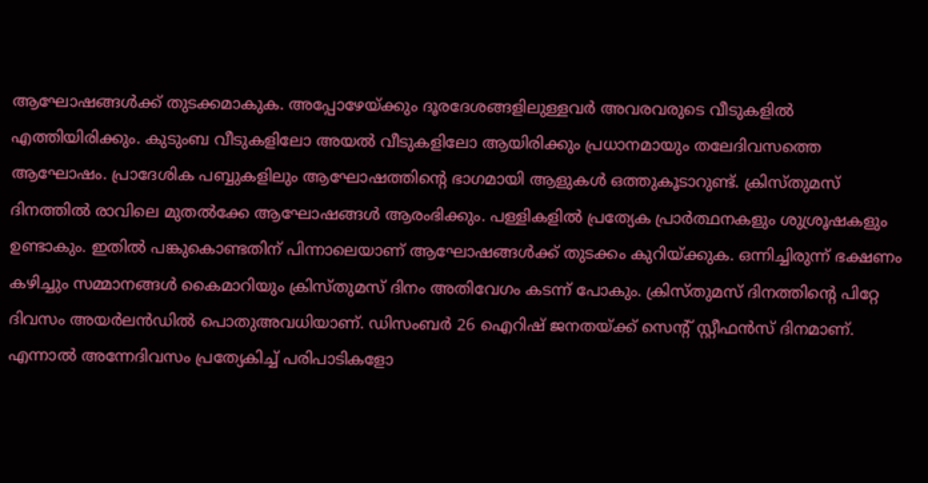ആഘോഷങ്ങൾക്ക് തുടക്കമാകുക. അപ്പോഴേയ്ക്കും ദൂരദേശങ്ങളിലുള്ളവർ അവരവരുടെ വീടുകളിൽ എത്തിയിരിക്കും. കുടുംബ വീടുകളിലോ അയൽ വീടുകളിലോ ആയിരിക്കും പ്രധാനമായും തലേദിവസത്തെ ആഘോഷം. പ്രാദേശിക പബ്ബുകളിലും ആഘോഷത്തിന്റെ ഭാഗമായി ആളുകൾ ഒത്തുകൂടാറുണ്ട്. ക്രിസ്തുമസ് ദിനത്തിൽ രാവിലെ മുതൽക്കേ ആഘോഷങ്ങൾ ആരംഭിക്കും. പള്ളികളിൽ പ്രത്യേക പ്രാർത്ഥനകളും ശുശ്രൂഷകളും ഉണ്ടാകും. ഇതിൽ പങ്കുകൊണ്ടതിന് പിന്നാലെയാണ് ആഘോഷങ്ങൾക്ക് തുടക്കം കുറിയ്ക്കുക. ഒന്നിച്ചിരുന്ന് ഭക്ഷണം കഴിച്ചും സമ്മാനങ്ങൾ കൈമാറിയും ക്രിസ്തുമസ് ദിനം അതിവേഗം കടന്ന് പോകും. ക്രിസ്തുമസ് ദിനത്തിന്റെ പിറ്റേ ദിവസം അയർലൻഡിൽ പൊതുഅവധിയാണ്. ഡിസംബർ 26 ഐറിഷ് ജനതയ്ക്ക് സെന്റ് സ്റ്റീഫൻസ് ദിനമാണ്. എന്നാൽ അന്നേദിവസം പ്രത്യേകിച്ച് പരിപാടികളോ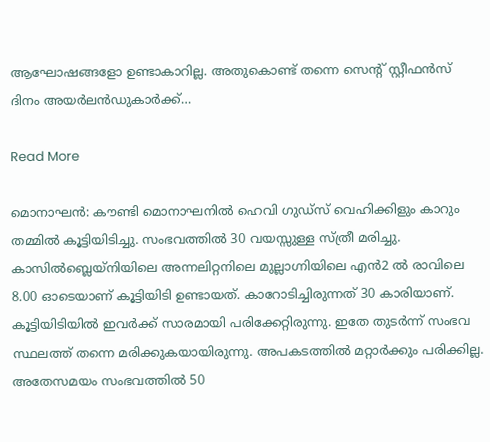ആഘോഷങ്ങളോ ഉണ്ടാകാറില്ല. അതുകൊണ്ട് തന്നെ സെന്റ് സ്റ്റീഫൻസ് ദിനം അയർലൻഡുകാർക്ക്…

Read More

മൊനാഘൻ: കൗണ്ടി മൊനാഘനിൽ ഹെവി ഗുഡ്‌സ് വെഹിക്കിളും കാറും തമ്മിൽ കൂട്ടിയിടിച്ചു. സംഭവത്തിൽ 30 വയസ്സുള്ള സ്ത്രീ മരിച്ചു. കാസിൽബ്ലെയ്നിയിലെ അന്നലിറ്റനിലെ മുല്ലാഗ്നിയിലെ എൻ2 ൽ രാവിലെ 8.00 ഓടെയാണ് കൂട്ടിയിടി ഉണ്ടായത്. കാറോടിച്ചിരുന്നത് 30 കാരിയാണ്. കൂട്ടിയിടിയിൽ ഇവർക്ക് സാരമായി പരിക്കേറ്റിരുന്നു. ഇതേ തുടർന്ന് സംഭവ സ്ഥലത്ത് തന്നെ മരിക്കുകയായിരുന്നു. അപകടത്തിൽ മറ്റാർക്കും പരിക്കില്ല. അതേസമയം സംഭവത്തിൽ 50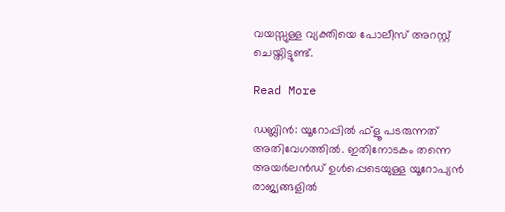വയസ്സുള്ള വ്യക്തിയെ പോലീസ് അറസ്റ്റ് ചെയ്തിട്ടുണ്ട്.

Read More

ഡബ്ലിൻ: യൂറോപ്പിൽ ഫ്‌ളൂ പടരുന്നത് അതിവേഗത്തിൽ. ഇതിനോടകം തന്നെ അയർലൻഡ് ഉൾപ്പെടെയുള്ള യൂറോപ്യൻ രാജ്യങ്ങളിൽ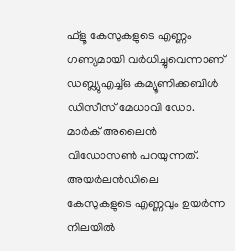ഫ്‌ളൂ കേസുകളുടെ എണ്ണം ഗണ്യമായി വർധിച്ചുവെന്നാണ് ഡബ്ല്യുഎച്ച്ഒ കമ്യൂണിക്കബിൾ ഡിസീസ് മേധാവി ഡോ. മാർക് അലൈൻ വിഡോസൺ പറയുന്നത്. അയർലൻഡിലെ കേസുകളുടെ എണ്ണവും ഉയർന്ന നിലയിൽ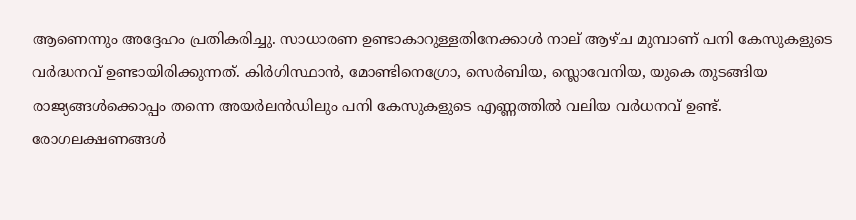ആണെന്നും അദ്ദേഹം പ്രതികരിച്ചു. സാധാരണ ഉണ്ടാകാറുള്ളതിനേക്കാൾ നാല് ആഴ്ച മുമ്പാണ് പനി കേസുകളുടെ വർദ്ധനവ് ഉണ്ടായിരിക്കുന്നത്. കിർഗിസ്ഥാൻ, മോണ്ടിനെഗ്രോ, സെർബിയ, സ്ലൊവേനിയ, യുകെ തുടങ്ങിയ രാജ്യങ്ങൾക്കൊപ്പം തന്നെ അയർലൻഡിലും പനി കേസുകളുടെ എണ്ണത്തിൽ വലിയ വർധനവ് ഉണ്ട്. രോഗലക്ഷണങ്ങൾ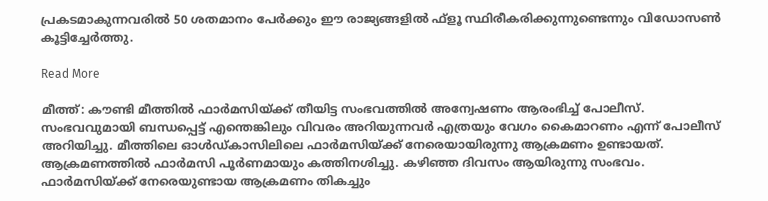പ്രകടമാകുന്നവരിൽ 50 ശതമാനം പേർക്കും ഈ രാജ്യങ്ങളിൽ ഫ്‌ളൂ സ്ഥിരീകരിക്കുന്നുണ്ടെന്നും വിഡോസൺ കൂട്ടിച്ചേർത്തു.

Read More

മീത്ത്: കൗണ്ടി മീത്തിൽ ഫാർമസിയ്ക്ക് തീയിട്ട സംഭവത്തിൽ അന്വേഷണം ആരംഭിച്ച് പോലീസ്. സംഭവവുമായി ബന്ധപ്പെട്ട് എന്തെങ്കിലും വിവരം അറിയുന്നവർ എത്രയും വേഗം കൈമാറണം എന്ന് പോലീസ് അറിയിച്ചു. മീത്തിലെ ഓൾഡ്കാസിലിലെ ഫാർമസിയ്ക്ക് നേരെയായിരുന്നു ആക്രമണം ഉണ്ടായത്. ആക്രമണത്തിൽ ഫാർമസി പൂർണമായും കത്തിനശിച്ചു. കഴിഞ്ഞ ദിവസം ആയിരുന്നു സംഭവം. ഫാർമസിയ്ക്ക് നേരെയുണ്ടായ ആക്രമണം തികച്ചും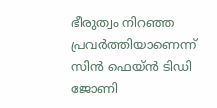ഭീരുത്വം നിറഞ്ഞ പ്രവർത്തിയാണെന്ന് സിൻ ഫെയ്ൻ ടിഡി ജോണി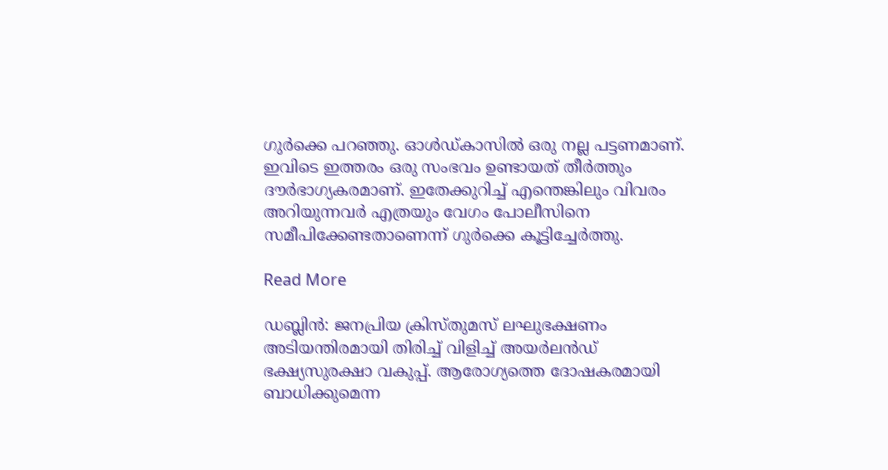ഗുർക്കെ പറഞ്ഞു. ഓൾഡ്കാസിൽ ഒരു നല്ല പട്ടണമാണ്. ഇവിടെ ഇത്തരം ഒരു സംഭവം ഉണ്ടായത് തീർത്തും ദൗർഭാഗ്യകരമാണ്. ഇതേക്കുറിച്ച് എന്തെങ്കിലും വിവരം അറിയുന്നവർ എത്രയും വേഗം പോലീസിനെ സമീപിക്കേണ്ടതാണെന്ന് ഗുർക്കെ കൂട്ടിച്ചേർത്തു.

Read More

ഡബ്ലിൻ: ജനപ്രിയ ക്രിസ്തുമസ് ലഘുഭക്ഷണം അടിയന്തിരമായി തിരിച്ച് വിളിച്ച് അയർലൻഡ് ഭക്ഷ്യസുരക്ഷാ വകുപ്പ്. ആരോഗ്യത്തെ ദോഷകരമായി ബാധിക്കുമെന്ന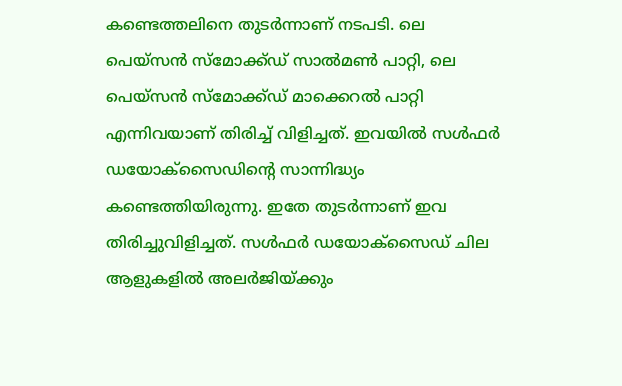കണ്ടെത്തലിനെ തുടർന്നാണ് നടപടി. ലെ പെയ്സൻ സ്‌മോക്ക്ഡ് സാൽമൺ പാറ്റി, ലെ പെയ്സൻ സ്‌മോക്ക്ഡ് മാക്കെറൽ പാറ്റി എന്നിവയാണ് തിരിച്ച് വിളിച്ചത്. ഇവയിൽ സൾഫർ ഡയോക്‌സൈഡിന്റെ സാന്നിദ്ധ്യം കണ്ടെത്തിയിരുന്നു. ഇതേ തുടർന്നാണ് ഇവ തിരിച്ചുവിളിച്ചത്. സൾഫർ ഡയോക്‌സൈഡ് ചില ആളുകളിൽ അലർജിയ്ക്കും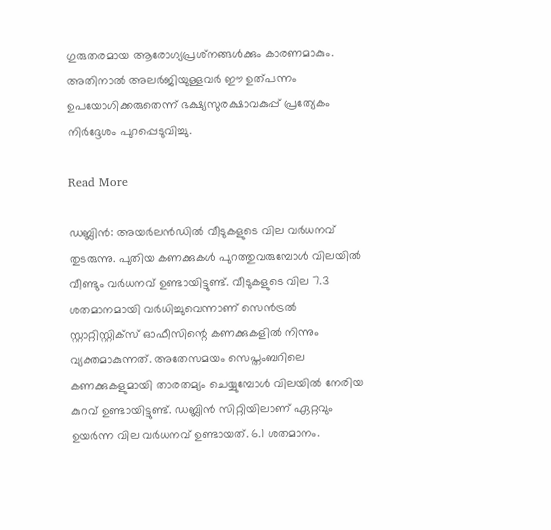ഗുരുതരമായ ആരോഗ്യപ്രശ്‌നങ്ങൾക്കും കാരണമാകും. അതിനാൽ അലർജിയുള്ളവർ ഈ ഉത്പന്നം ഉപയോഗിക്കരുതെന്ന് ഭക്ഷ്യസുരക്ഷാവകുപ്പ് പ്രത്യേകം നിർദ്ദേശം പുറപ്പെടുവിച്ചു.

Read More

ഡബ്ലിൻ: അയർലൻഡിൽ വീടുകളുടെ വില വർധനവ് തുടരുന്നു. പുതിയ കണക്കുകൾ പുറത്തുവരുമ്പോൾ വിലയിൽ വീണ്ടും വർധനവ് ഉണ്ടായിട്ടുണ്ട്. വീടുകളുടെ വില 7.3 ശതമാനമായി വർധിച്ചുവെന്നാണ് സെൻട്രൽ സ്റ്റാറ്റിസ്റ്റിക്‌സ് ഓഫീസിന്റെ കണക്കുകളിൽ നിന്നും വ്യക്തമാകുന്നത്. അതേസമയം സെപ്തംബറിലെ കണക്കുകളുമായി താരതമ്യം ചെയ്യുമ്പോൾ വിലയിൽ നേരിയ കുറവ് ഉണ്ടായിട്ടുണ്ട്. ഡബ്ലിൻ സിറ്റിയിലാണ് ഏറ്റവും ഉയർന്ന വില വർധനവ് ഉണ്ടായത്. 6.1 ശതമാനം.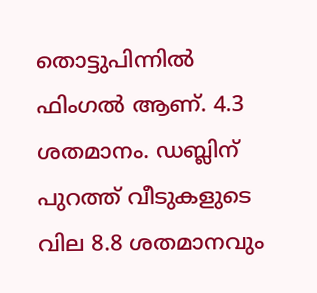തൊട്ടുപിന്നിൽ ഫിംഗൽ ആണ്. 4.3 ശതമാനം. ഡബ്ലിന് പുറത്ത് വീടുകളുടെ വില 8.8 ശതമാനവും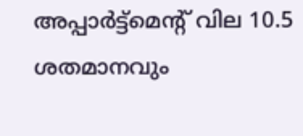അപ്പാർട്ട്‌മെന്റ് വില 10.5 ശതമാനവും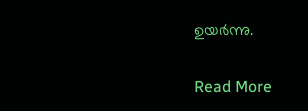ഉയർന്നു.

Read More